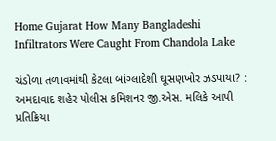Home Gujarat How Many Bangladeshi Infiltrators Were Caught From Chandola Lake

ચંડોળા તળાવમાંથી કેટલા બાંગ્લાદેશી ઘૂસણખોર ઝડપાયા? : અમદાવાદ શહેર પોલીસ કમિશનર જી.એસ. મલિકે આપી પ્રતિક્રિયા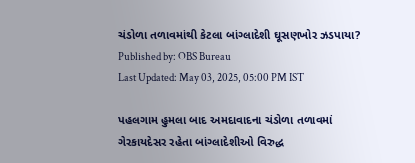ચંડોળા તળાવમાંથી કેટલા બાંગ્લાદેશી ઘૂસણખોર ઝડપાયા?
Published by: OBS Bureau
Last Updated: May 03, 2025, 05:00 PM IST

પહલગામ હુમલા બાદ અમદાવાદના ચંડોળા તળાવમાં ગેરકાયદેસર રહેતા બાંગ્લાદેશીઓ વિરુદ્ધ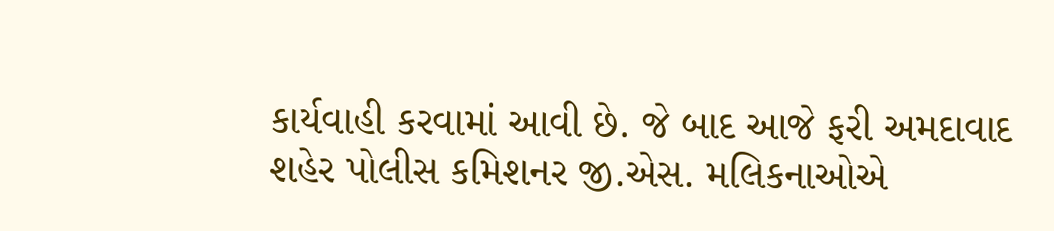કાર્યવાહી કરવામાં આવી છે. જે બાદ આજે ફરી અમદાવાદ શહેર પોલીસ કમિશનર જી.એસ. મલિકનાઓએ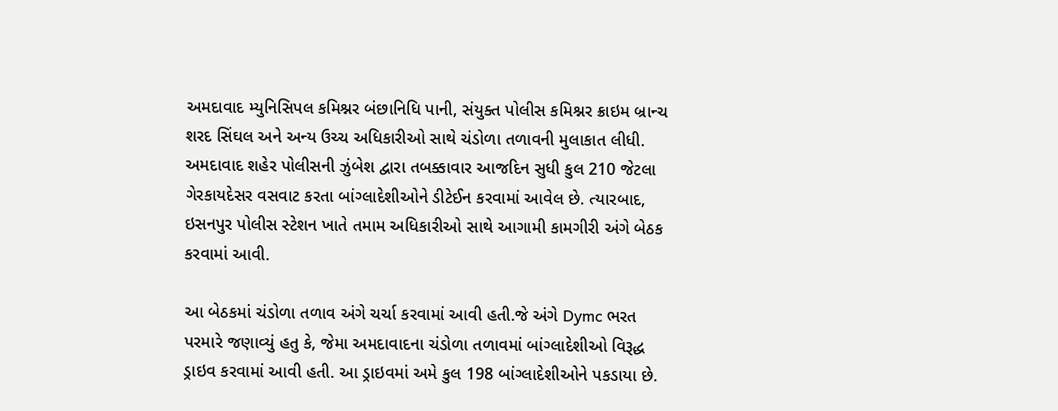અમદાવાદ મ્યુનિસિપલ કમિશ્નર બંછાનિધિ પાની, સંયુક્ત પોલીસ કમિશ્નર ક્રાઇમ બ્રાન્ચ શરદ સિંઘલ અને અન્ય ઉચ્ચ અધિકારીઓ સાથે ચંડોળા તળાવની મુલાકાત લીધી. અમદાવાદ શહેર પોલીસની ઝુંબેશ દ્વારા તબક્કાવાર આજદિન સુધી કુલ 210 જેટલા ગેરકાયદેસર વસવાટ કરતા બાંગ્લાદેશીઓને ડીટેઈન કરવામાં આવેલ છે. ત્યારબાદ, ઇસનપુર પોલીસ સ્ટેશન ખાતે તમામ અધિકારીઓ સાથે આગામી કામગીરી અંગે બેઠક કરવામાં આવી.

આ બેઠકમાં ચંડોળા તળાવ અંગે ચર્ચા કરવામાં આવી હતી.જે અંગે Dymc ભરત પરમારે જણાવ્યું હતુ કે, જેમા અમદાવાદના ચંડોળા તળાવમાં બાંગ્લાદેશીઓ વિરૂદ્ધ ડ્રાઇવ કરવામાં આવી હતી. આ ડ્રાઇવમાં અમે કુલ 198 બાંગ્લાદેશીઓને પકડાયા છે.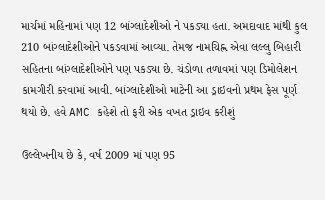માર્ચમાં મહિનામાં પણ 12 બાંગ્લાદેશીઓ ને પકડ્યા હતા. અમદાવાદ માંથી કુલ 210 બાંગ્લાદેશીઓને પકડવામાં આવ્યા. તેમજ નામચિહ્ન એવા લલ્લુ બિહારી સહિતના બાંગ્લાદેશીઓને પણ પકડ્યા છે. ચંડોળા તળાવમાં પણ ડિમોલેશન કામગીરી કરવામાં આવી. બાંગ્લાદેશીઓ માટેની આ ડ્રાઇવનો પ્રથમ ફેસ પૂર્ણ થયો છે. હવે AMC કહેશે તો ફરી એક વખત ડ્રાઇવ કરીશું

ઉલ્લેખનીય છે કે, વર્ષ 2009 માં પણ 95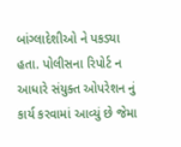બાંગ્લાદેશીઓ ને પકડ્યા હતા. પોલીસના રિપોર્ટ ન આધારે સંયુક્ત ઓપરેશન નું કાર્ય કરવામાં આવ્યું છે જેમા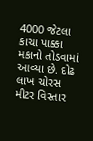4000 જેટલા કાચા પાક્કા મકાનો તોડવામાં આવ્યા છે. દોઢ લાખ ચોરસ મીટર વિસ્તાર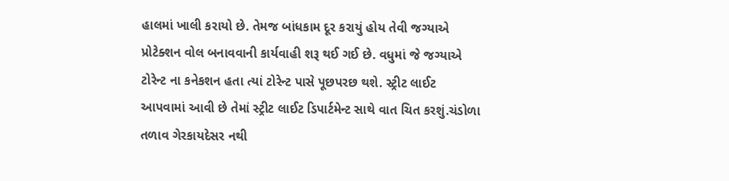હાલમાં ખાલી કરાયો છે. તેમજ બાંધકામ દૂર કરાયું હોય તેવી જગ્યાએ પ્રોટેક્શન વોલ બનાવવાની કાર્યવાહી શરૂ થઈ ગઈ છે. વધુમાં જે જગ્યાએ ટોરેન્ટ ના કનેકશન હતા ત્યાં ટોરેન્ટ પાસે પૂછપરછ થશે. સ્ટ્રીટ લાઈટ આપવામાં આવી છે તેમાં સ્ટ્રીટ લાઈટ ડિપાર્ટમેન્ટ સાથે વાત ચિત કરશું.ચંડોળા તળાવ ગેરકાયદેસર નથી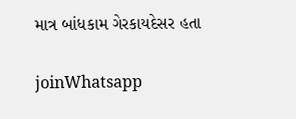માત્ર બાંધકામ ગેરકાયદેસર હતા

joinWhatsapp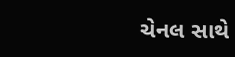ચેનલ સાથે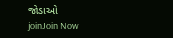જોડાઓ
joinJoin Now